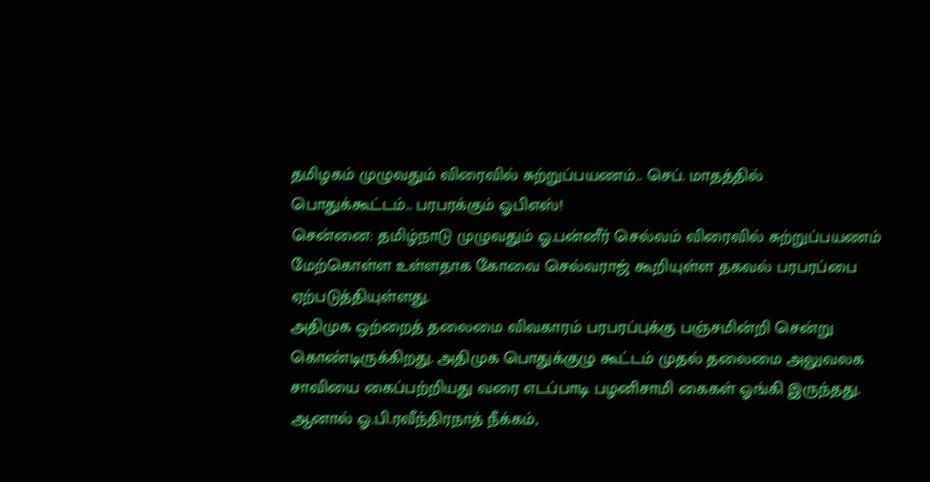தமிழகம் முழுவதும் விரைவில் சுற்றுப்பயணம்.. செப். மாதத்தில் பொதுக்கூட்டம்.. பரபரக்கும் ஓபிஎஸ்!
சென்னை: தமிழ்நாடு முழுவதும் ஓ.பன்னீர் செல்வம் விரைவில் சுற்றுப்பயணம் மேற்கொள்ள உள்ளதாக கோவை செல்வராஜ் கூறியுள்ள தகவல் பரபரப்பை ஏற்படுத்தியுள்ளது.
அதிமுக ஒற்றைத் தலைமை விவகாரம் பரபரப்புக்கு பஞ்சமின்றி சென்று கொண்டிருக்கிறது. அதிமுக பொதுக்குழு கூட்டம் முதல் தலைமை அலுவலக சாவியை கைப்பற்றியது வரை எடப்பாடி பழனிசாமி கைகள் ஓங்கி இருந்தது. ஆனால் ஓ.பி.ரவீந்திரநாத் நீக்கம்,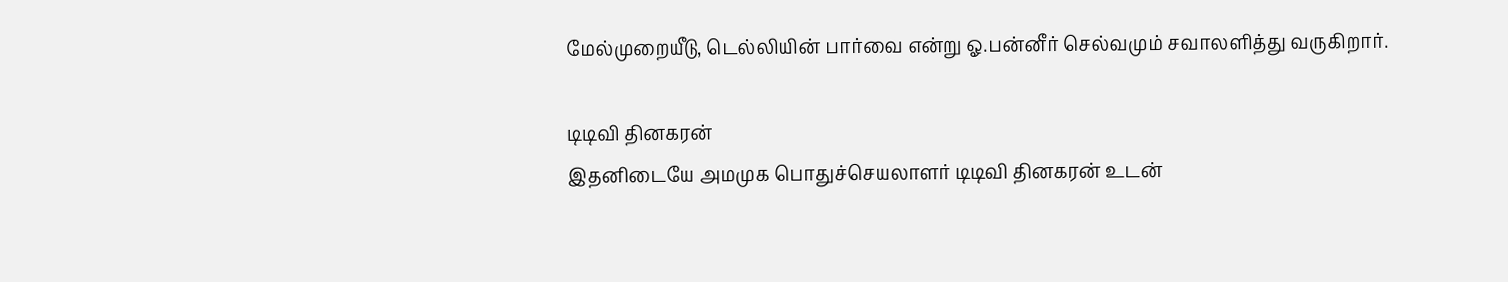மேல்முறையீடு, டெல்லியின் பார்வை என்று ஓ.பன்னீர் செல்வமும் சவாலளித்து வருகிறார்.

டிடிவி தினகரன்
இதனிடையே அமமுக பொதுச்செயலாளர் டிடிவி தினகரன் உடன்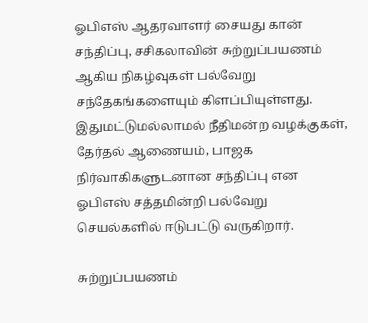ஓபிஎஸ் ஆதரவாளர் சையது கான் சந்திப்பு, சசிகலாவின் சுற்றுப்பயணம் ஆகிய நிகழ்வுகள் பல்வேறு சந்தேகங்களையும் கிளப்பியுள்ளது. இதுமட்டுமல்லாமல் நீதிமன்ற வழக்குகள், தேர்தல் ஆணையம், பாஜக நிர்வாகிகளுடனான சந்திப்பு என ஓபிஎஸ் சத்தமின்றி பல்வேறு செயல்களில் ஈடுபட்டு வருகிறார்.

சுற்றுப்பயணம்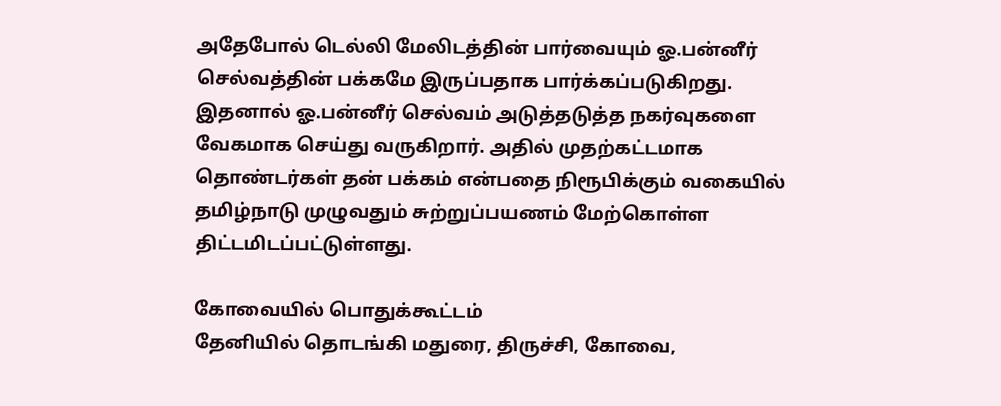அதேபோல் டெல்லி மேலிடத்தின் பார்வையும் ஓ.பன்னீர் செல்வத்தின் பக்கமே இருப்பதாக பார்க்கப்படுகிறது. இதனால் ஓ.பன்னீர் செல்வம் அடுத்தடுத்த நகர்வுகளை வேகமாக செய்து வருகிறார். அதில் முதற்கட்டமாக தொண்டர்கள் தன் பக்கம் என்பதை நிரூபிக்கும் வகையில் தமிழ்நாடு முழுவதும் சுற்றுப்பயணம் மேற்கொள்ள திட்டமிடப்பட்டுள்ளது.

கோவையில் பொதுக்கூட்டம்
தேனியில் தொடங்கி மதுரை, திருச்சி, கோவை,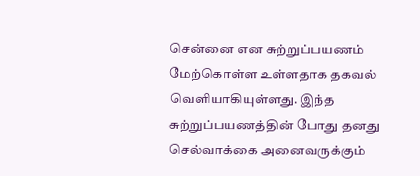சென்னை என சுற்றுப்பயணம் மேற்கொள்ள உள்ளதாக தகவல் வெளியாகியுள்ளது. இந்த சுற்றுப்பயணத்தின் போது தனது செல்வாக்கை அனைவருக்கும்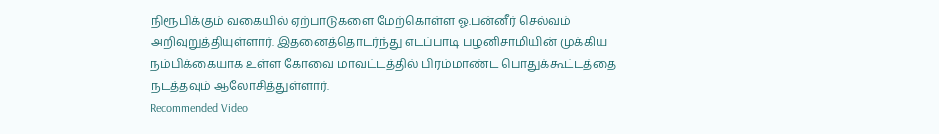நிரூபிக்கும் வகையில் ஏற்பாடுகளை மேற்கொள்ள ஓ.பன்னீர் செல்வம் அறிவுறுத்தியுள்ளார். இதனைத்தொடர்ந்து எடப்பாடி பழனிசாமியின் முக்கிய நம்பிக்கையாக உள்ள கோவை மாவட்டத்தில் பிரம்மாண்ட பொதுக்கூட்டத்தை நடத்தவும் ஆலோசித்துள்ளார்.
Recommended Video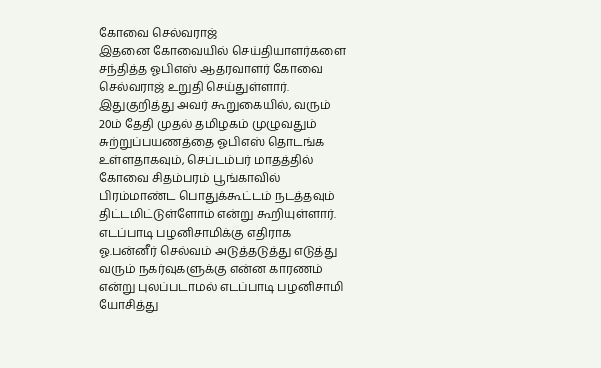கோவை செல்வராஜ்
இதனை கோவையில் செய்தியாளர்களை சந்தித்த ஓபிஎஸ் ஆதரவாளர் கோவை செல்வராஜ் உறுதி செய்துள்ளார். இதுகுறித்து அவர் கூறுகையில், வரும் 20ம் தேதி முதல் தமிழகம் முழுவதும் சுற்றுப்பயணத்தை ஓபிஎஸ் தொடங்க உள்ளதாகவும், செப்டம்பர் மாதத்தில் கோவை சிதம்பரம் பூங்காவில் பிரம்மாண்ட பொதுக்கூட்டம் நடத்தவும் திட்டமிட்டுள்ளோம் என்று கூறியுள்ளார்.
எடப்பாடி பழனிசாமிக்கு எதிராக ஓ.பன்னீர் செல்வம் அடுத்தடுத்து எடுத்து வரும் நகர்வுகளுக்கு என்ன காரணம் என்று புலப்படாமல் எடப்பாடி பழனிசாமி யோசித்து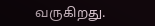வருகிறது.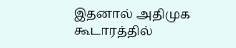இதனால் அதிமுக கூடாரத்தில்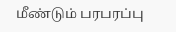மீண்டும் பரபரப்பு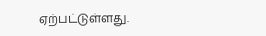ஏற்பட்டுள்ளது.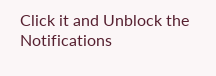Click it and Unblock the Notifications